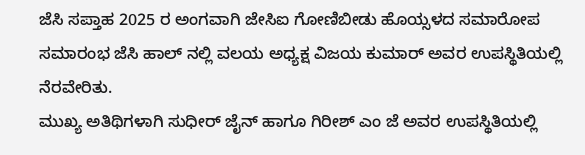ಜೆಸಿ ಸಪ್ತಾಹ 2025 ರ ಅಂಗವಾಗಿ ಜೇಸಿಐ ಗೋಣಿಬೀಡು ಹೊಯ್ಸಳದ ಸಮಾರೋಪ ಸಮಾರಂಭ ಜೆಸಿ ಹಾಲ್ ನಲ್ಲಿ ವಲಯ ಅಧ್ಯಕ್ಷ ವಿಜಯ ಕುಮಾರ್ ಅವರ ಉಪಸ್ಥಿತಿಯಲ್ಲಿ ನೆರವೇರಿತು.
ಮುಖ್ಯ ಅತಿಥಿಗಳಾಗಿ ಸುಧೀರ್ ಜೈನ್ ಹಾಗೂ ಗಿರೀಶ್ ಎಂ ಜೆ ಅವರ ಉಪಸ್ಥಿತಿಯಲ್ಲಿ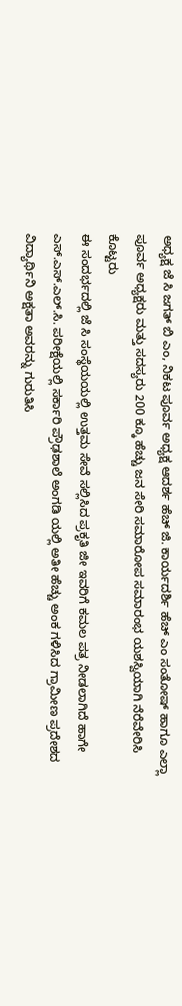ಅಧ್ಯಕ್ಷ ಜೆ ಸಿ ಜಗತ್ ಬಿ ಎಂ, ನಿಕಟ ಪೂರ್ವ ಅಧ್ಯಕ್ಷ ಆದರ್ಶ ಹೆಚ್ ಜಿ. ಕಾರ್ಯದರ್ಶಿ ಹೆಚ್ ಎಂ ಸಂತೋಷ್ ಹಾಗೂ ಎಲ್ಲಾ ಪೂರ್ವ ಅಧ್ಯಕ್ಷರು ಮತ್ತು ಸದಸ್ಯರು 200 ಕ್ಕೂ ಹೆಚ್ಚು ಜನ ಸೇರಿ ಸಮಾರೋಪ ಸಮಾರಂಭ ಯಶಸ್ವಿಯಾಗಿ ನೆರೆವೇರಿಸಿ ಕೊಟ್ಟರು
ಈ ಸಂದರ್ಭದಲ್ಲಿ ಜೆ ಸಿ ಸಂಸ್ಥೆಯಯಲ್ಲಿ ಉತ್ತಮ ಸೇವೆ ಸಲ್ಲಿಸಿದ ಪ್ರಕೃತಿ ಜೀ ಇವರಿಗೆ ಕಮಲ ಪತ್ರ ನೀಡಲಾಗಿದೆ ಹಾಗೇ ಎಸ್.ಎಸ್.ಎಲ್.ಸಿ. ಪರೀಕ್ಷೆಯಲ್ಲಿ ಸರ್ಕಾರಿ ಪ್ರೌಢಶಾಲೆ ಅಂಗಡಿ ಯಲ್ಲಿ ಅತೀ ಹೆಚ್ಚು ಅಂಕ ಗಳಿಸಿದ ಗ್ರಾಮೀಣ ಪ್ರದೇಶದ ವಿದ್ಯಾರ್ಥಿನಿ ಅಕ್ಷತಾ ಅವರನ್ನು ಗುರುತಿಸಿ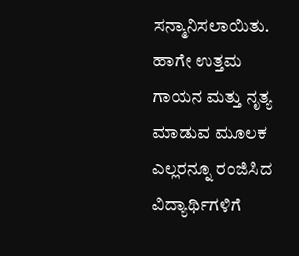ಸನ್ಮಾನಿಸಲಾಯಿತು. ಹಾಗೇ ಉತ್ತಮ ಗಾಯನ ಮತ್ತು ನೃತ್ಯ ಮಾಡುವ ಮೂಲಕ ಎಲ್ಲರನ್ನೂ ರಂಜಿಸಿದ ವಿದ್ಯಾರ್ಥಿಗಳಿಗೆ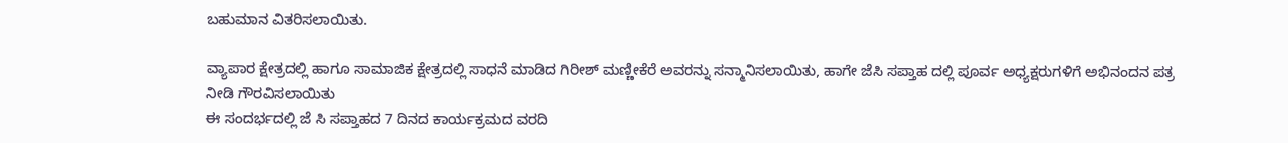ಬಹುಮಾನ ವಿತರಿಸಲಾಯಿತು.

ವ್ಯಾಪಾರ ಕ್ಷೇತ್ರದಲ್ಲಿ ಹಾಗೂ ಸಾಮಾಜಿಕ ಕ್ಷೇತ್ರದಲ್ಲಿ ಸಾಧನೆ ಮಾಡಿದ ಗಿರೀಶ್ ಮಣ್ಣೀಕೆರೆ ಅವರನ್ನು ಸನ್ಮಾನಿಸಲಾಯಿತು, ಹಾಗೇ ಜೆಸಿ ಸಪ್ತಾಹ ದಲ್ಲಿ ಪೂರ್ವ ಅಧ್ಯಕ್ಷರುಗಳಿಗೆ ಅಭಿನಂದನ ಪತ್ರ ನೀಡಿ ಗೌರವಿಸಲಾಯಿತು
ಈ ಸಂದರ್ಭದಲ್ಲಿ ಜೆ ಸಿ ಸಪ್ತಾಹದ 7 ದಿನದ ಕಾರ್ಯಕ್ರಮದ ವರದಿ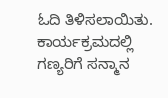ಓದಿ ತಿಳಿಸಲಾಯಿತು. ಕಾರ್ಯಕ್ರಮದಲ್ಲಿ ಗಣ್ಯರಿಗೆ ಸನ್ಮಾನ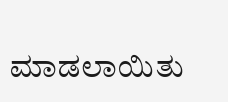ಮಾಡಲಾಯಿತು